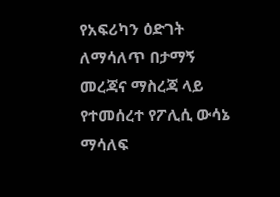የአፍሪካን ዕድገት ለማሳለጥ በታማኝ መረጃና ማስረጃ ላይ የተመሰረተ የፖሊሲ ውሳኔ ማሳለፍ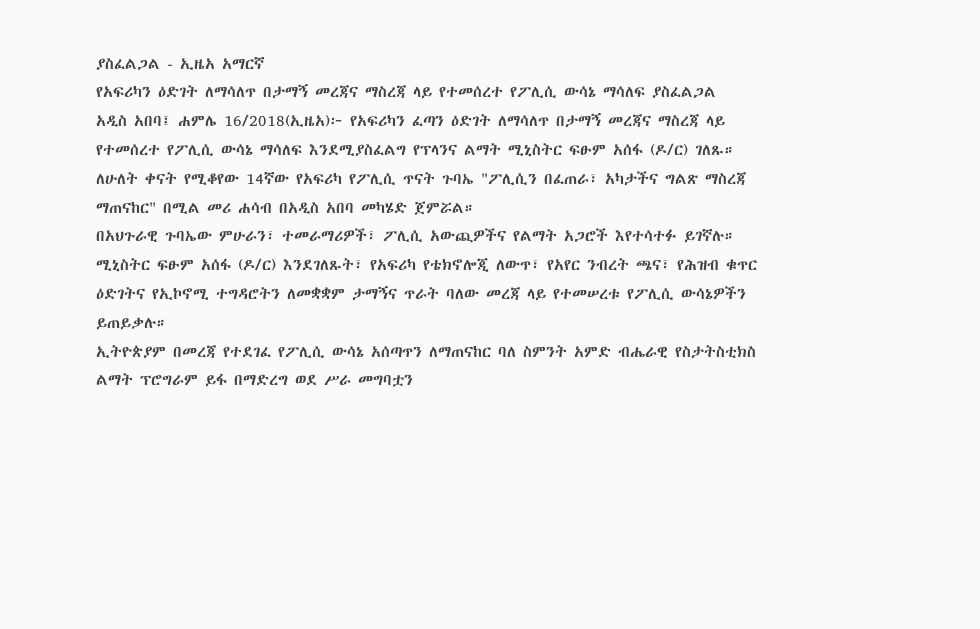ያስፈልጋል - ኢዜአ አማርኛ
የአፍሪካን ዕድገት ለማሳለጥ በታማኝ መረጃና ማስረጃ ላይ የተመሰረተ የፖሊሲ ውሳኔ ማሳለፍ ያስፈልጋል
አዲስ አበባ፤ ሐምሌ 16/2018(ኢዜአ)፦ የአፍሪካን ፈጣን ዕድገት ለማሳለጥ በታማኝ መረጃና ማስረጃ ላይ የተመሰረተ የፖሊሲ ውሳኔ ማሳለፍ እንደሚያስፈልግ የፕላንና ልማት ሚኒስትር ፍፁም አሰፋ (ዶ/ር) ገለጹ።
ለሁለት ቀናት የሚቆየው 14ኛው የአፍሪካ የፖሊሲ ጥናት ጉባኤ "ፖሊሲን በፈጠራ፣ አካታችና ግልጽ ማስረጃ ማጠናከር" በሚል መሪ ሐሳብ በአዲስ አበባ መካሄድ ጀምሯል።
በአህጉራዊ ጉባኤው ምሁራን፣ ተመራማሪዎች፣ ፖሊሲ አውጪዎችና የልማት አጋሮች እየተሳተፉ ይገኛሉ።
ሚኒስትር ፍፁም አሰፋ (ዶ/ር) እንደገለጹት፣ የአፍሪካ የቴክኖሎጂ ለውጥ፣ የአየር ንብረት ጫና፣ የሕዝብ ቁጥር ዕድገትና የኢኮኖሚ ተግዳሮትን ለመቋቋም ታማኝና ጥራት ባለው መረጃ ላይ የተመሠረቱ የፖሊሲ ውሳኔዎችን ይጠይቃሉ።
ኢትዮጵያም በመረጃ የተደገፈ የፖሊሲ ውሳኔ አሰጣጥን ለማጠናከር ባለ ስምንት አምድ ብሔራዊ የስታትስቲክስ ልማት ፕሮግራም ይፋ በማድረግ ወደ ሥራ መግባቷን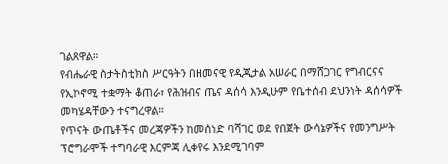ገልጸዋል።
የብሔራዊ ስታትስቲክስ ሥርዓትን በዘመናዊ የዲጂታል አሠራር በማሸጋገር የግብርናና የኢኮኖሚ ተቋማት ቆጠራ፣ የሕዝብና ጤና ዳሰሳ እንዲሁም የቤተሰብ ደህንነት ዳሰሳዎች መካሄዳቸውን ተናግረዋል።
የጥናት ውጤቶችና መረጃዎችን ከመሰነድ ባሻገር ወደ የበጀት ውሳኔዎችና የመንግሥት ፕሮግራሞች ተግባራዊ እርምጃ ሊቀየሩ እንደሚገባም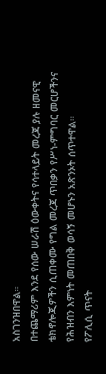አስገንዝበዋል።
በተጨማሪም እንደ የሰው ሠራሽ ዕውቀትና የሳተላይት መረጃ ያሉ ዘመናዊ ቴክኖሎጂዎችን ሲጠቀሙ የግል መረጃ ጥበቃን የሥነ-ምግባር መርሆችንና የሕዝብን እምነት መጠበቅ ወሳኝ መሆኑን አጽንኦት ሰጥተዋል።
የፖሊሲ ጥናት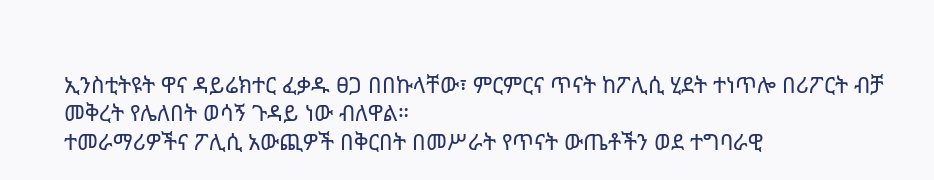ኢንስቲትዩት ዋና ዳይሬክተር ፈቃዱ ፀጋ በበኩላቸው፣ ምርምርና ጥናት ከፖሊሲ ሂደት ተነጥሎ በሪፖርት ብቻ መቅረት የሌለበት ወሳኝ ጉዳይ ነው ብለዋል።
ተመራማሪዎችና ፖሊሲ አውጪዎች በቅርበት በመሥራት የጥናት ውጤቶችን ወደ ተግባራዊ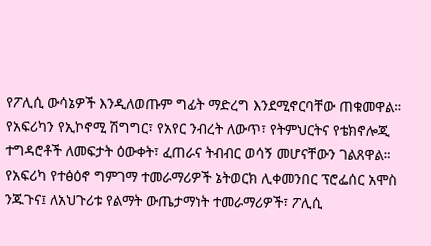የፖሊሲ ውሳኔዎች እንዲለወጡም ግፊት ማድረግ እንደሚኖርባቸው ጠቁመዋል።
የአፍሪካን የኢኮኖሚ ሽግግር፣ የአየር ንብረት ለውጥ፣ የትምህርትና የቴክኖሎጂ ተግዳሮቶች ለመፍታት ዕውቀት፣ ፈጠራና ትብብር ወሳኝ መሆናቸውን ገልጸዋል።
የአፍሪካ የተፅዕኖ ግምገማ ተመራማሪዎች ኔትወርክ ሊቀመንበር ፕሮፌሰር አሞስ ንጁጉና፤ ለአህጉሪቱ የልማት ውጤታማነት ተመራማሪዎች፣ ፖሊሲ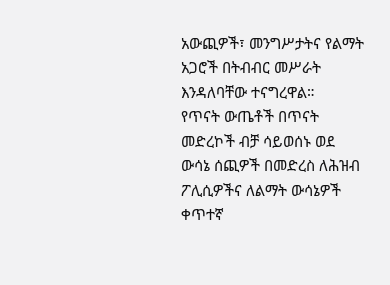አውጪዎች፣ መንግሥታትና የልማት አጋሮች በትብብር መሥራት እንዳለባቸው ተናግረዋል።
የጥናት ውጤቶች በጥናት መድረኮች ብቻ ሳይወሰኑ ወደ ውሳኔ ሰጪዎች በመድረስ ለሕዝብ ፖሊሲዎችና ለልማት ውሳኔዎች ቀጥተኛ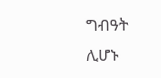ግብዓት ሊሆኑ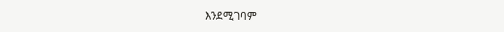እንደሚገባም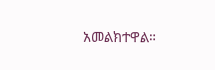አመልክተዋል።